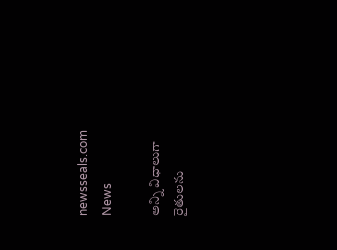newsseals.com
News

అన్ని విధాలుగా రైతుల‌ను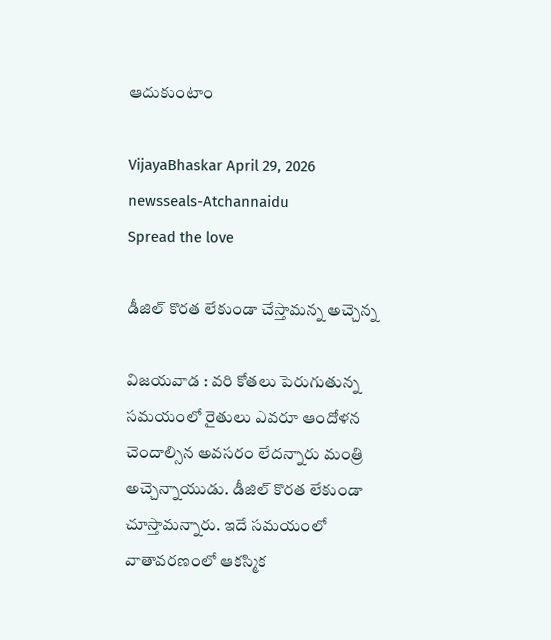ఆదుకుంటాం

VijayaBhaskar April 29, 2026
newsseals-Atchannaidu
Spread the love

డీజిల్ కొర‌త లేకుండా చేస్తామ‌న్న అచ్చెన్న‌

విజ‌య‌వాడ : వ‌రి కోత‌లు పెరుగుతున్న స‌మ‌యంలో రైతులు ఎవ‌రూ ఆందోళ‌న చెందాల్సిన అవ‌స‌రం లేద‌న్నారు మంత్రి అచ్చెన్నాయుడు. డీజిల్ కొర‌త లేకుండా చూస్తామ‌న్నారు. ఇదే సమయంలో వాతావరణంలో ఆకస్మిక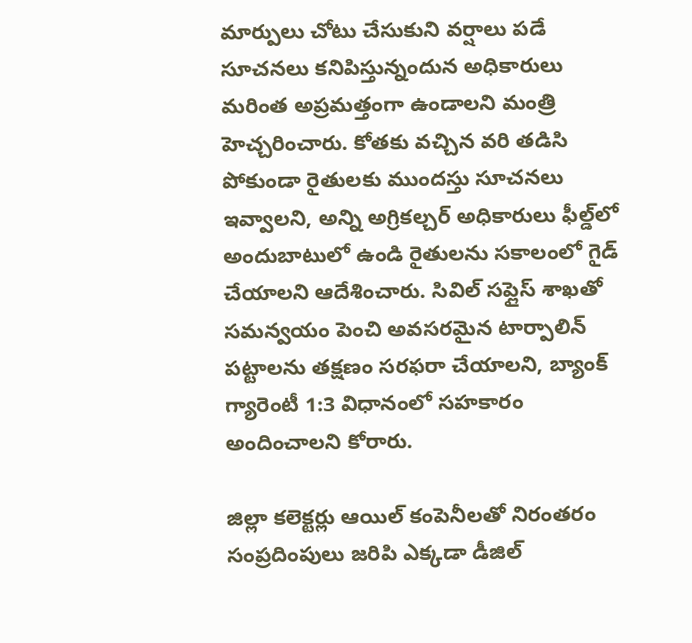మార్పులు చోటు చేసుకుని వర్షాలు పడే సూచనలు కనిపిస్తున్నందున అధికారులు మరింత అప్రమత్తంగా ఉండాలని మంత్రి హెచ్చరించారు. కోతకు వచ్చిన వరి తడిసి పోకుండా రైతులకు ముందస్తు సూచనలు ఇవ్వాలని, అన్ని అగ్రికల్చర్ అధికారులు ఫీల్డ్‌లో అందుబాటులో ఉండి రైతులను సకాలంలో గైడ్ చేయాలని ఆదేశించారు. సివిల్ సప్లైస్ శాఖతో సమన్వయం పెంచి అవసరమైన టార్పాలిన్ పట్టాలను తక్షణం సరఫరా చేయాలని, బ్యాంక్ గ్యారెంటీ 1:3 విధానంలో సహకారం అందించాలని కోరారు.

జిల్లా కలెక్టర్లు ఆయిల్ కంపెనీలతో నిరంతరం సంప్రదింపులు జరిపి ఎక్కడా డీజిల్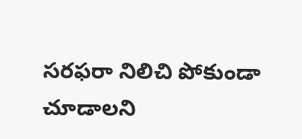సరఫరా నిలిచి పోకుండా చూడాలని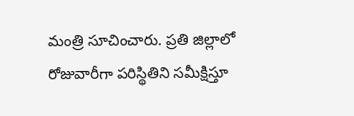మంత్రి సూచించారు. ప్రతి జిల్లాలో రోజువారీగా పరిస్థితిని సమీక్షిస్తూ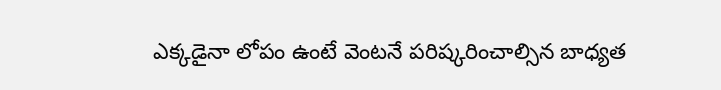ఎక్కడైనా లోపం ఉంటే వెంటనే పరిష్కరించాల్సిన బాధ్యత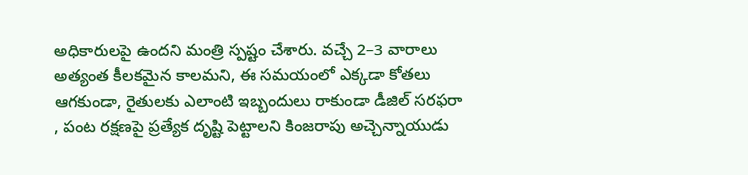అధికారులపై ఉందని మంత్రి స్పష్టం చేశారు. వచ్చే 2–3 వారాలు అత్యంత కీలకమైన కాలమని, ఈ సమయంలో ఎక్కడా కోతలు ఆగకుండా, రైతులకు ఎలాంటి ఇబ్బందులు రాకుండా డీజిల్ సరఫరా , పంట రక్షణపై ప్రత్యేక దృష్టి పెట్టాలని కింజరాపు అచ్చెన్నాయుడు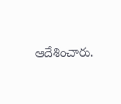ఆదేశించారు.